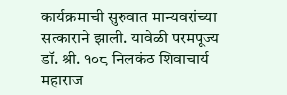कार्यक्रमाची सुरुवात मान्यवरांच्या सत्काराने झाली. यावेळी परमपूज्य डॉ. श्री. १०८ निलकंठ शिवाचार्य महाराज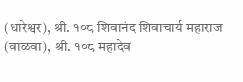(धारेश्वर), श्री. १०८ शिवानंद शिवाचार्य महाराज (वाळवा), श्री. १०८ महादेव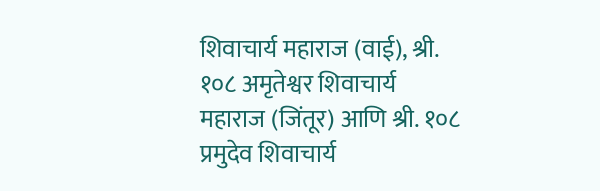शिवाचार्य महाराज (वाई), श्री. १०८ अमृतेश्वर शिवाचार्य महाराज (जिंतूर) आणि श्री. १०८ प्रमुदेव शिवाचार्य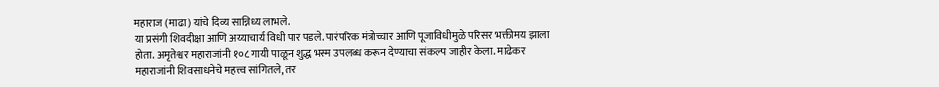महाराज (माढा) यांचे दिव्य सान्निध्य लाभले.
या प्रसंगी शिवदीक्षा आणि अय्याचार्य विधी पार पडले. पारंपरिक मंत्रोच्चार आणि पूजाविधीमुळे परिसर भक्तीमय झाला होता. अमृतेश्वर महाराजांनी १०८ गायी पाळून शुद्ध भस्म उपलब्ध करून देण्याचा संकल्प जाहीर केला. माढेकर महाराजांनी शिवसाधनेचे महत्त्व सांगितले, तर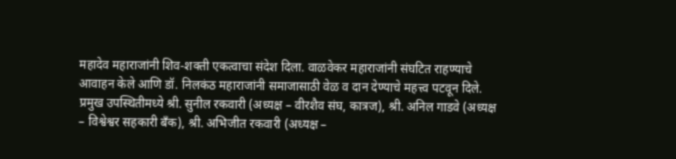महादेव महाराजांनी शिव-शक्ती एकत्वाचा संदेश दिला. वाळवेकर महाराजांनी संघटित राहण्याचे आवाहन केले आणि डॉ. निलकंठ महाराजांनी समाजासाठी वेळ व दान देण्याचे महत्त्व पटवून दिले.
प्रमुख उपस्थितीमध्ये श्री. सुनील रकवारी (अध्यक्ष – वीरशैव संघ, कात्रज), श्री. अनिल गाडवे (अध्यक्ष – विश्वेश्वर सहकारी बँक), श्री. अभिजीत रकवारी (अध्यक्ष –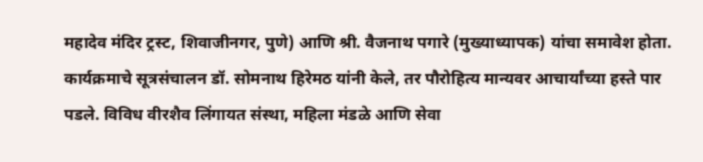महादेव मंदिर ट्रस्ट, शिवाजीनगर, पुणे) आणि श्री. वैजनाथ पगारे (मुख्याध्यापक) यांचा समावेश होता.
कार्यक्रमाचे सूत्रसंचालन डॉ. सोमनाथ हिरेमठ यांनी केले, तर पौरोहित्य मान्यवर आचार्यांच्या हस्ते पार पडले. विविध वीरशैव लिंगायत संस्था, महिला मंडळे आणि सेवा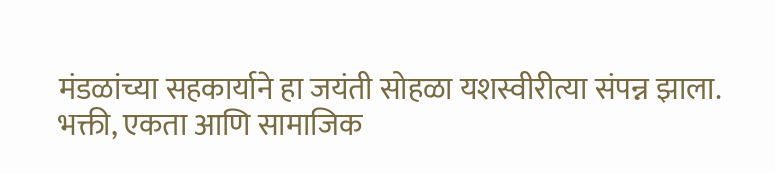मंडळांच्या सहकार्याने हा जयंती सोहळा यशस्वीरीत्या संपन्न झाला.
भक्ती, एकता आणि सामाजिक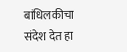बांधिलकीचा संदेश देत हा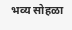भव्य सोहळा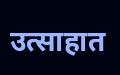उत्साहात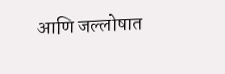आणि जल्लोषात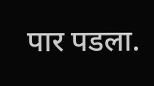पार पडला.